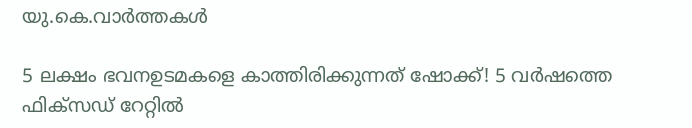യു.കെ.വാര്‍ത്തകള്‍

5 ലക്ഷം ഭവനഉടമകളെ കാത്തിരിക്കുന്നത് ഷോക്ക്! 5 വര്‍ഷത്തെ ഫിക്‌സഡ് റേറ്റില്‍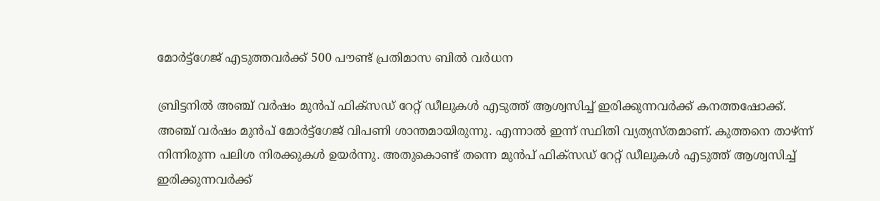മോര്‍ട്ട്‌ഗേജ് എടുത്തവര്‍ക്ക് 500 പൗണ്ട് പ്രതിമാസ ബില്‍ വര്‍ധന

ബ്രിട്ടനില്‍ അഞ്ച് വര്‍ഷം മുന്‍പ് ഫിക്‌സഡ് റേറ്റ് ഡീലുകള്‍ എടുത്ത് ആശ്വസിച്ച് ഇരിക്കുന്നവര്‍ക്ക് കനത്തഷോക്ക്. അഞ്ച് വര്‍ഷം മുന്‍പ് മോര്‍ട്ട്‌ഗേജ് വിപണി ശാന്തമായിരുന്നു. എന്നാല്‍ ഇന്ന് സ്ഥിതി വ്യത്യസ്തമാണ്. കുത്തനെ താഴ്ന്ന് നിന്നിരുന്ന പലിശ നിരക്കുകള്‍ ഉയര്‍ന്നു. അതുകൊണ്ട് തന്നെ മുന്‍പ് ഫിക്‌സഡ് റേറ്റ് ഡീലുകള്‍ എടുത്ത് ആശ്വസിച്ച് ഇരിക്കുന്നവര്‍ക്ക്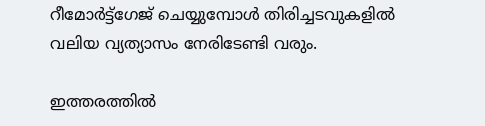റീമോര്‍ട്ട്‌ഗേജ് ചെയ്യുമ്പോള്‍ തിരിച്ചടവുകളില്‍ വലിയ വ്യത്യാസം നേരിടേണ്ടി വരും.

ഇത്തരത്തില്‍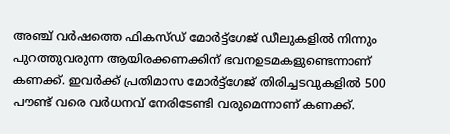അഞ്ച് വര്‍ഷത്തെ ഫികസ്ഡ് മോര്‍ട്ട്‌ഗേജ് ഡീലുകളില്‍ നിന്നും പുറത്തുവരുന്ന ആയിരക്കണക്കിന് ഭവനഉടമകളുണ്ടെന്നാണ് കണക്ക്. ഇവര്‍ക്ക് പ്രതിമാസ മോര്‍ട്ട്‌ഗേജ് തിരിച്ചടവുകളില്‍ 500 പൗണ്ട് വരെ വര്‍ധനവ് നേരിടേണ്ടി വരുമെന്നാണ് കണക്ക്.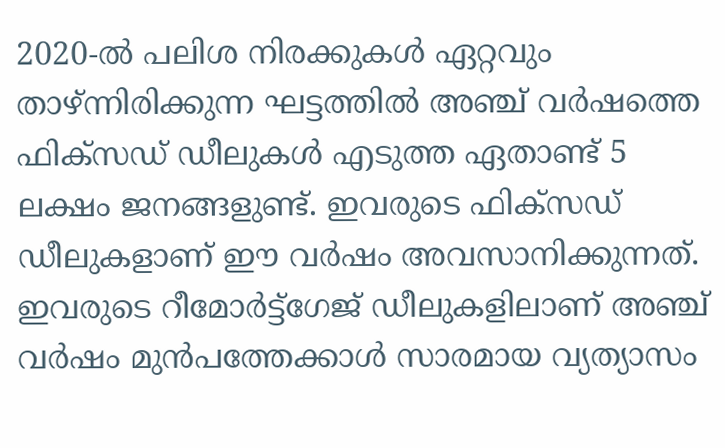2020-ല്‍ പലിശ നിരക്കുകള്‍ ഏറ്റവും താഴ്ന്നിരിക്കുന്ന ഘട്ടത്തില്‍ അഞ്ച് വര്‍ഷത്തെ ഫിക്‌സഡ് ഡീലുകള്‍ എടുത്ത ഏതാണ്ട് 5 ലക്ഷം ജനങ്ങളുണ്ട്. ഇവരുടെ ഫിക്‌സഡ് ഡീലുകളാണ് ഈ വര്‍ഷം അവസാനിക്കുന്നത്. ഇവരുടെ റീമോര്‍ട്ട്‌ഗേജ് ഡീലുകളിലാണ് അഞ്ച് വര്‍ഷം മുന്‍പത്തേക്കാള്‍ സാരമായ വ്യത്യാസം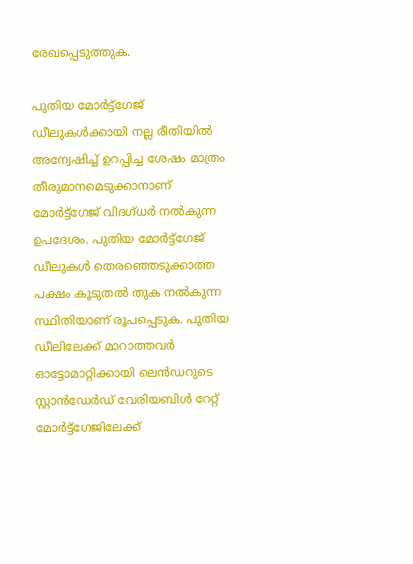രേഖപ്പെടുത്തുക.

പുതിയ മോര്‍ട്ട്‌ഗേജ് ഡീലുകള്‍ക്കായി നല്ല രീതിയില്‍ അന്വേഷിച്ച് ഉറപ്പിച്ച ശേഷം മാത്രം തീരുമാനമെടുക്കാനാണ് മോര്‍ട്ട്‌ഗേജ് വിദഗ്ധര്‍ നല്‍കുന്ന ഉപദേശം. പുതിയ മോര്‍ട്ട്‌ഗേജ് ഡീലുകള്‍ തെരഞ്ഞെടുക്കാത്ത പക്ഷം കൂടുതല്‍ തുക നല്‍കുന്ന സ്ഥിതിയാണ് രൂപപ്പെടുക. പുതിയ ഡീലിലേക്ക് മാറാത്തവര്‍ ഓട്ടോമാറ്റിക്കായി ലെന്‍ഡറുടെ സ്റ്റാന്‍ഡേര്‍ഡ് വേരിയബിള്‍ റേറ്റ് മോര്‍ട്ട്‌ഗേജിലേക്ക്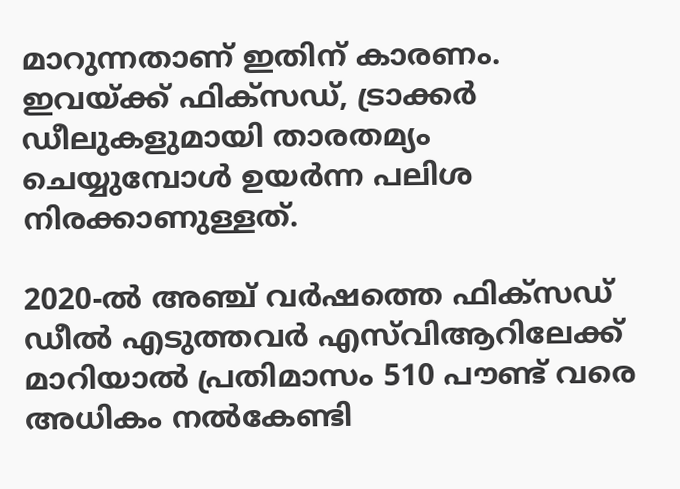മാറുന്നതാണ് ഇതിന് കാരണം. ഇവയ്ക്ക് ഫിക്‌സഡ്, ട്രാക്കര്‍ ഡീലുകളുമായി താരതമ്യം ചെയ്യുമ്പോള്‍ ഉയര്‍ന്ന പലിശ നിരക്കാണുള്ളത്.

2020-ല്‍ അഞ്ച് വര്‍ഷത്തെ ഫിക്‌സഡ് ഡീല്‍ എടുത്തവര്‍ എസ്‌വിആറിലേക്ക് മാറിയാല്‍ പ്രതിമാസം 510 പൗണ്ട് വരെ അധികം നല്‍കേണ്ടി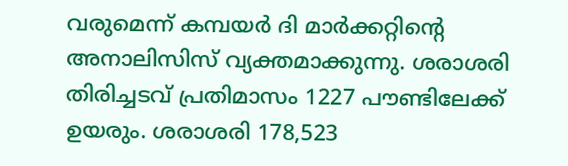വരുമെന്ന് കമ്പയര്‍ ദി മാര്‍ക്കറ്റിന്റെ അനാലിസിസ് വ്യക്തമാക്കുന്നു. ശരാശരി തിരിച്ചടവ് പ്രതിമാസം 1227 പൗണ്ടിലേക്ക് ഉയരും. ശരാശരി 178,523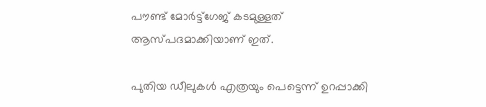പൗണ്ട് മോര്‍ട്ട്‌ഗേജ് കടമുള്ളത് ആസ്പദമാക്കിയാണ് ഇത്.

പുതിയ ഡീലുകള്‍ എത്രയും പെട്ടെന്ന് ഉറപ്പാക്കി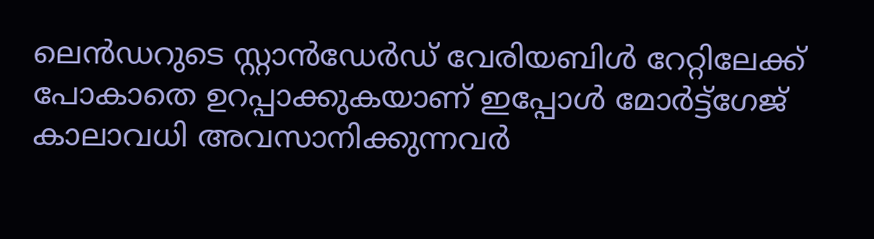ലെന്‍ഡറുടെ സ്റ്റാന്‍ഡേര്‍ഡ് വേരിയബിള്‍ റേറ്റിലേക്ക് പോകാതെ ഉറപ്പാക്കുകയാണ് ഇപ്പോള്‍ മോര്‍ട്ട്‌ഗേജ് കാലാവധി അവസാനിക്കുന്നവര്‍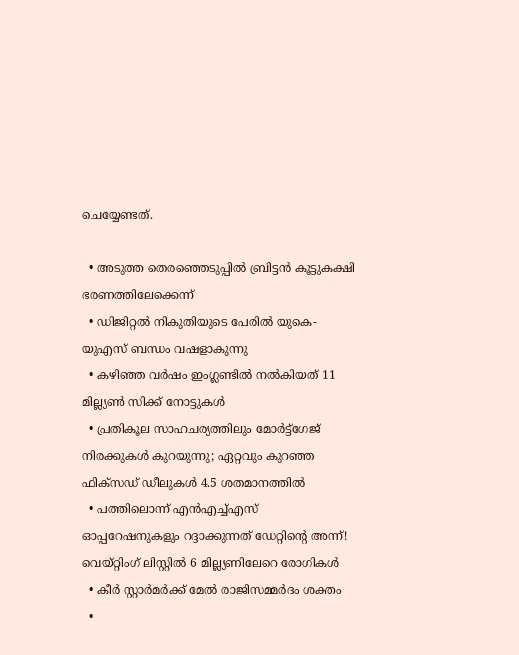ചെയ്യേണ്ടത്.

  • അടുത്ത തെരഞ്ഞെടുപ്പില്‍ ബ്രിട്ടന്‍ കൂട്ടുകക്ഷി ഭരണത്തിലേക്കെന്ന്
  • ഡിജിറ്റല്‍ നികുതിയുടെ പേരില്‍ യുകെ- യുഎസ് ബന്ധം വഷളാകുന്നു
  • കഴിഞ്ഞ വര്‍ഷം ഇംഗ്ലണ്ടില്‍ നല്‍കിയത് 11 മില്ല്യണ്‍ സിക്ക് നോട്ടുകള്‍
  • പ്രതികൂല സാഹചര്യത്തിലും മോര്‍ട്ട്‌ഗേജ് നിരക്കുകള്‍ കുറയുന്നു; ഏറ്റവും കുറഞ്ഞ ഫിക്‌സഡ് ഡീലുകള്‍ 4.5 ശതമാനത്തില്‍
  • പത്തിലൊന്ന് എന്‍എച്ച്എസ് ഓപ്പറേഷനുകളും റദ്ദാക്കുന്നത് ഡേറ്റിന്റെ അന്ന്! വെയ്റ്റിംഗ് ലിസ്റ്റില്‍ 6 മില്ല്യണിലേറെ രോഗികള്‍
  • കീര്‍ സ്റ്റാര്‍മര്‍ക്ക് മേല്‍ രാജിസമ്മര്‍ദം ശക്തം
  •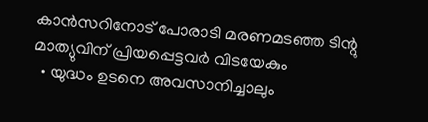കാന്‍സറിനോട് പോരാടി മരണമടഞ്ഞ ടിന്റു മാത്യുവിന് പ്രിയപ്പെട്ടവര്‍ വിടയേകും
  • യുദ്ധം ഉടനെ അവസാനിച്ചാലും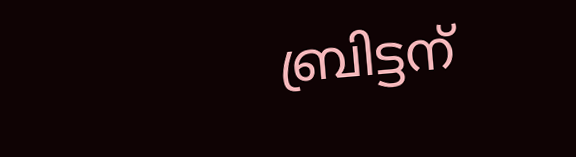ബ്രിട്ടന്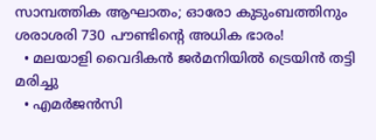സാമ്പത്തിക ആഘാതം; ഓരോ കുടുംബത്തിനും ശരാശരി 730 പൗണ്ടിന്റെ അധിക ഭാരം!
  • മലയാളി വൈദികന്‍ ജര്‍മനിയില്‍ ട്രെയിന്‍ തട്ടി മരിച്ചു
  • എമര്‍ജന്‍സി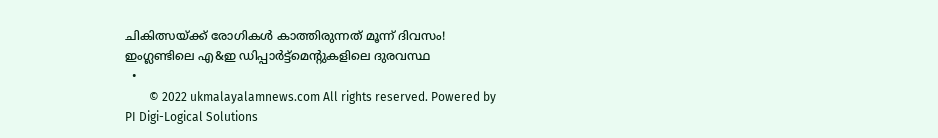ചികിത്സയ്ക്ക് രോഗികള്‍ കാത്തിരുന്നത് മൂന്ന് ദിവസം! ഇംഗ്ലണ്ടിലെ എ&ഇ ഡിപ്പാര്‍ട്ട്‌മെന്റുകളിലെ ദുരവസ്ഥ
  •
        © 2022 ukmalayalamnews.com All rights reserved. Powered by PI Digi-Logical Solutions